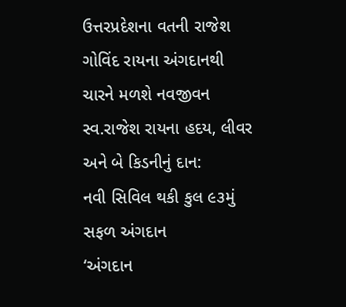ઉત્તરપ્રદેશના વતની રાજેશ ગોવિંદ રાયના અંગદાનથી ચારને મળશે નવજીવન
સ્વ.રાજેશ રાયના હદય, લીવર અને બે કિડનીનું દાન:
નવી સિવિલ થકી કુલ ૯૩મું સફળ અંગદાન
‘અંગદાન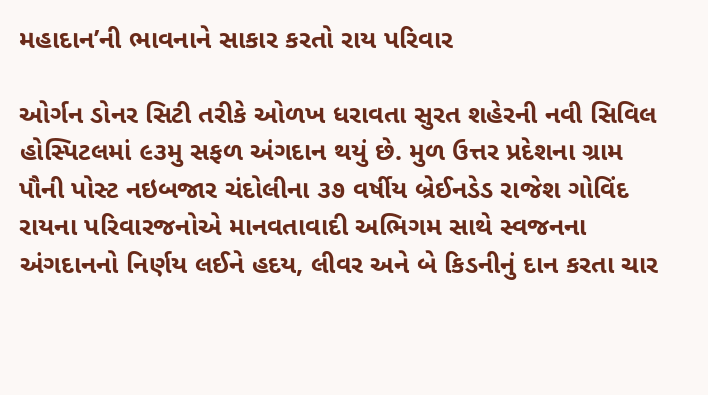મહાદાન’ની ભાવનાને સાકાર કરતો રાય પરિવાર

ઓર્ગન ડોનર સિટી તરીકે ઓળખ ધરાવતા સુરત શહેરની નવી સિવિલ હોસ્પિટલમાં ૯૩મુ સફળ અંગદાન થયું છે. મુળ ઉત્તર પ્રદેશના ગ્રામ પૌની પોસ્ટ નઇબજાર ચંદોલીના ૩૭ વર્ષીય બ્રેઈનડેડ રાજેશ ગોવિંદ રાયના પરિવારજનોએ માનવતાવાદી અભિગમ સાથે સ્વજનના અંગદાનનો નિર્ણય લઈને હદય, લીવર અને બે કિડનીનું દાન કરતા ચાર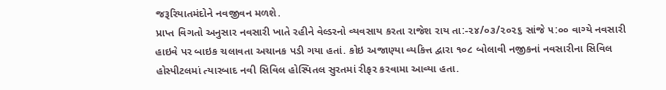જરૂરિયાતમંદોને નવજીવન મળશે.
પ્રાપ્ત વિગતો અનુસાર નવસારી ખાતે રહીને વેલ્ડરનો વ્યવસાય કરતા રાજેશ રાય તા:-૨૪/૦૩/૨૦૨૬ સાંજે ૫:૦૦ વાગ્યે નવસારી હાઇવે પર બાઇક ચલાવતા અચાનક પડી ગયા હતાં. કોઇ અજાણ્યા વ્યકિત્ત દ્વારા ૧૦૮ બોલાવી નજીકનાં નવસારીના સિવિલ હોસ્પીટલમાં ત્યારબાદ નવી સિવિલ હોસ્પિતલ સુરતમાં રીફર કરવામા આવ્યા હતા.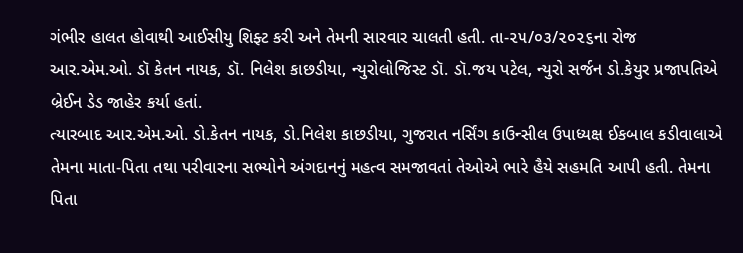ગંભીર હાલત હોવાથી આઈસીયુ શિફ્ટ કરી અને તેમની સારવાર ચાલતી હતી. તા-૨૫/૦૩/૨૦૨૬ના રોજ આર.એમ.ઓ. ડૉ કેતન નાયક, ડૉ. નિલેશ કાછડીયા, ન્યુરોલોજિસ્ટ ડૉ. ડૉ.જય પટેલ, ન્યુરો સર્જન ડો.કેયુર પ્રજાપતિએ બ્રેઈન ડેડ જાહેર કર્યા હતાં.
ત્યારબાદ આર.એમ.ઓ. ડો.કેતન નાયક, ડો.નિલેશ કાછડીયા, ગુજરાત નર્સિંગ કાઉન્સીલ ઉપાધ્યક્ષ ઈકબાલ કડીવાલાએ તેમના માતા-પિતા તથા પરીવારના સભ્યોને અંગદાનનું મહત્વ સમજાવતાં તેઓએ ભારે હૈયે સહમતિ આપી હતી. તેમના પિતા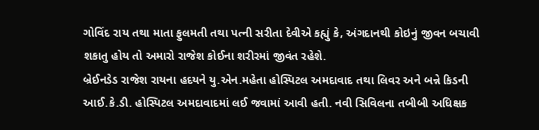ગોવિંદ રાય તથા માતા ફુલમતી તથા પત્ની સરીતા દેવીએ કહ્યું કે, અંગદાનથી કોઇનું જીવન બચાવી શકાતુ હોય તો અમારો રાજેશ કોઈના શરીરમાં જીવંત રહેશે.
બ્રેઈનડેડ રાજેશ રાયના હદયને યુ.એન.મહેતા હોસ્પિટલ અમદાવાદ તથા લિવર અને બન્ને કિડની આઈ.કે.ડી. હોસ્પિટલ અમદાવાદમાં લઈ જવામાં આવી હતી. નવી સિવિલના તબીબી અધિક્ષક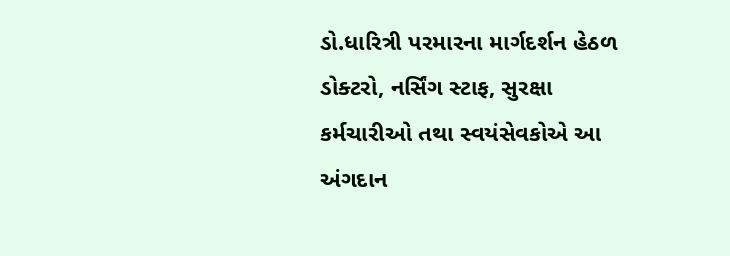ડો.ધારિત્રી પરમારના માર્ગદર્શન હેઠળ ડોક્ટરો, નર્સિંગ સ્ટાફ, સુરક્ષા કર્મચારીઓ તથા સ્વયંસેવકોએ આ અંગદાન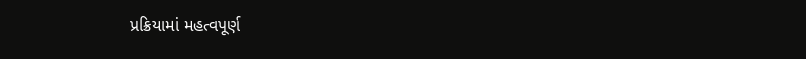પ્રક્રિયામાં મહત્વપૂર્ણ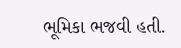ભૂમિકા ભજવી હતી.